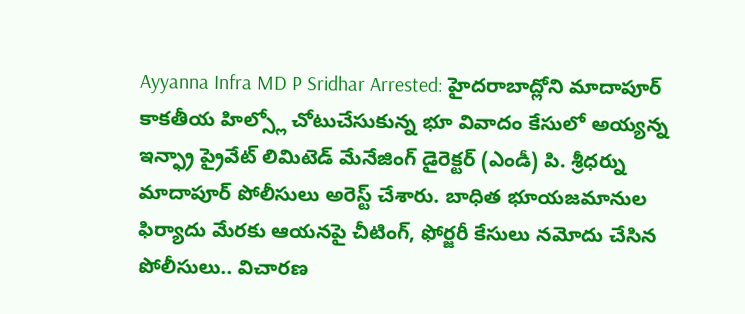Ayyanna Infra MD P Sridhar Arrested: హైదరాబాద్లోని మాదాపూర్ కాకతీయ హిల్స్లో చోటుచేసుకున్న భూ వివాదం కేసులో అయ్యన్న ఇన్ఫ్రా ప్రైవేట్ లిమిటెడ్ మేనేజింగ్ డైరెక్టర్ (ఎండీ) పి. శ్రీధర్ను మాదాపూర్ పోలీసులు అరెస్ట్ చేశారు. బాధిత భూయజమానుల ఫిర్యాదు మేరకు ఆయనపై చీటింగ్, ఫోర్జరీ కేసులు నమోదు చేసిన పోలీసులు.. విచారణ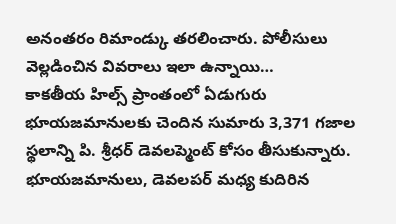అనంతరం రిమాండ్కు తరలించారు. పోలీసులు వెల్లడించిన వివరాలు ఇలా ఉన్నాయి…
కాకతీయ హిల్స్ ప్రాంతంలో ఏడుగురు భూయజమానులకు చెందిన సుమారు 3,371 గజాల స్థలాన్ని పి. శ్రీధర్ డెవలప్మెంట్ కోసం తీసుకున్నారు. భూయజమానులు, డెవలపర్ మధ్య కుదిరిన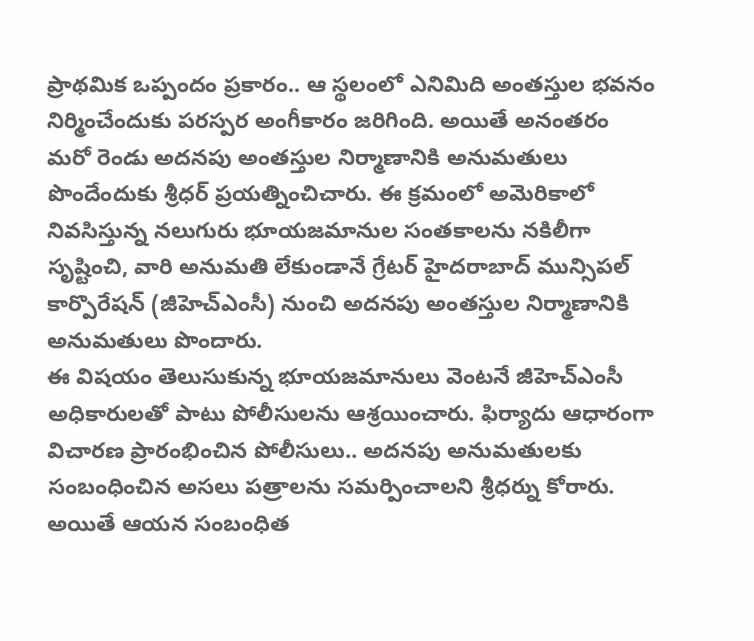ప్రాథమిక ఒప్పందం ప్రకారం.. ఆ స్థలంలో ఎనిమిది అంతస్తుల భవనం నిర్మించేందుకు పరస్పర అంగీకారం జరిగింది. అయితే అనంతరం మరో రెండు అదనపు అంతస్తుల నిర్మాణానికి అనుమతులు పొందేందుకు శ్రీధర్ ప్రయత్నించిచారు. ఈ క్రమంలో అమెరికాలో నివసిస్తున్న నలుగురు భూయజమానుల సంతకాలను నకిలీగా సృష్టించి, వారి అనుమతి లేకుండానే గ్రేటర్ హైదరాబాద్ మున్సిపల్ కార్పొరేషన్ (జీహెచ్ఎంసీ) నుంచి అదనపు అంతస్తుల నిర్మాణానికి అనుమతులు పొందారు.
ఈ విషయం తెలుసుకున్న భూయజమానులు వెంటనే జీహెచ్ఎంసీ అధికారులతో పాటు పోలీసులను ఆశ్రయించారు. ఫిర్యాదు ఆధారంగా విచారణ ప్రారంభించిన పోలీసులు.. అదనపు అనుమతులకు సంబంధించిన అసలు పత్రాలను సమర్పించాలని శ్రీధర్ను కోరారు. అయితే ఆయన సంబంధిత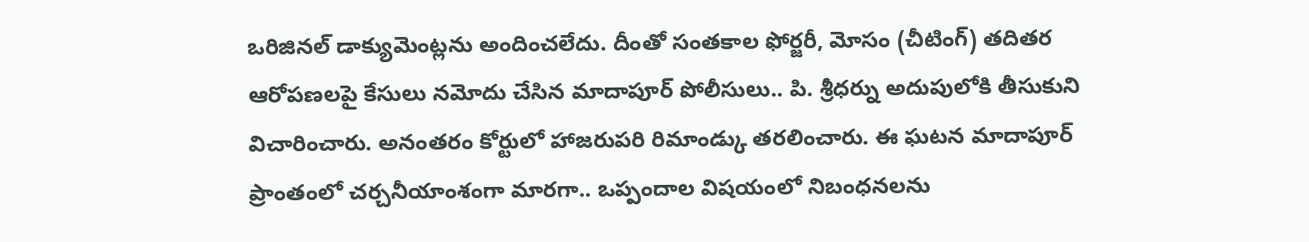ఒరిజినల్ డాక్యుమెంట్లను అందించలేదు. దీంతో సంతకాల ఫోర్జరీ, మోసం (చీటింగ్) తదితర ఆరోపణలపై కేసులు నమోదు చేసిన మాదాపూర్ పోలీసులు.. పి. శ్రీధర్ను అదుపులోకి తీసుకుని విచారించారు. అనంతరం కోర్టులో హాజరుపరి రిమాండ్కు తరలించారు. ఈ ఘటన మాదాపూర్ ప్రాంతంలో చర్చనీయాంశంగా మారగా.. ఒప్పందాల విషయంలో నిబంధనలను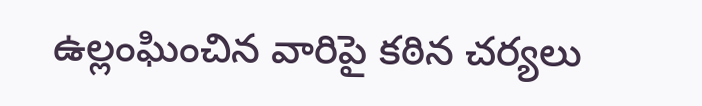ఉల్లంఘించిన వారిపై కఠిన చర్యలు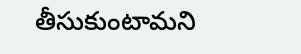తీసుకుంటామని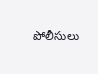పోలీసులు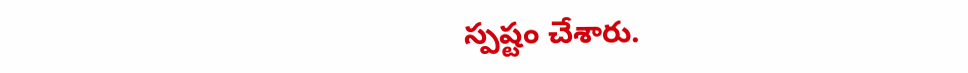స్పష్టం చేశారు.